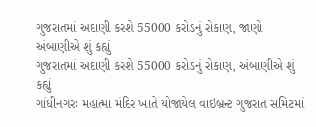ગુજરાતમાં અદાણી કરશે 55000 કરોડનું રોકાણ, જાણો અંબાણીએ શું કહ્યું
ગુજરાતમાં અદાણી કરશે 55000 કરોડનું રોકાણ, અંબાણીએ શું કહ્યું
ગાંધીનગરઃ મહાત્મા મંદિર ખાતે યોજાયેલ વાઇબ્રન્ટ ગુજરાત સમિટમાં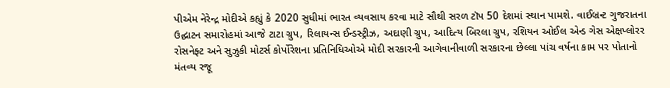પીએમ નેરેન્દ્ર મોદીએ કહ્યું કે 2020 સુધીમાં ભારત વ્યવસાય કરવા માટે સૌથી સરળ ટૉપ 50 દેશમાં સ્થાન પામશે. વાઈબ્રન્ટ ગુજરાતના ઉદ્ઘાટન સમારોહમાં આજે ટાટા ગ્રુપ, રિલાયન્સ ઈન્ડસ્ટ્રીઝ, અદાણી ગ્રુપ, આદિત્ય બિરલા ગ્રુપ, રશિયન ઓઈલ એન્ડ ગેસ એક્ષપ્લોરર રોસનેફ્ટ અને સુઝુકી મોટર્સ કોર્પોરેશના પ્રતિનિધિઓએ મોદી સરકારની આગેવાનીવાળી સરકારના છેલ્લા પાંચ વર્ષના કામ પર પોતાનો મંતવ્ય રજૂ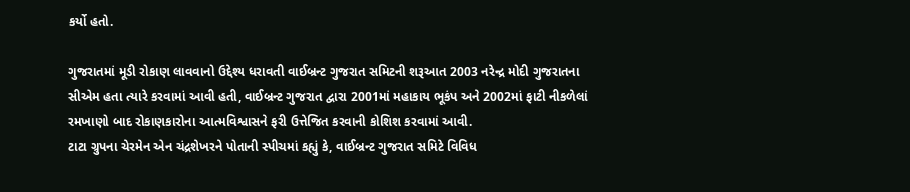કર્યો હતો.

ગુજરાતમાં મૂડી રોકાણ લાવવાનો ઉદ્દેશ્ય ધરાવતી વાઈબ્રન્ટ ગુજરાત સમિટની શરૂઆત 2003 નરેન્દ્ર મોદી ગુજરાતના સીએમ હતા ત્યારે કરવામાં આવી હતી, વાઈબ્રન્ટ ગુજરાત દ્વારા 2001માં મહાકાય ભૂકંપ અને 2002માં ફાટી નીકળેલાં રમખાણો બાદ રોકાણકારોના આત્મવિશ્વાસને ફરી ઉત્તેજિત કરવાની કોશિશ કરવામાં આવી.
ટાટા ગ્રુપના ચેરમેન એન ચંદ્રશેખરને પોતાની સ્પીચમાં કહ્યું કે, વાઈબ્રન્ટ ગુજરાત સમિટે વિવિધ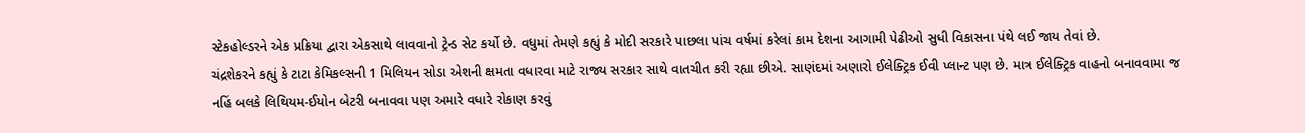સ્ટેકહોલ્ડરને એક પ્રક્રિયા દ્વારા એકસાથે લાવવાનો ટ્રેન્ડ સેટ કર્યો છે. વધુમાં તેમણે કહ્યું કે મોદી સરકારે પાછલા પાંચ વર્ષમાં કરેલાં કામ દેશના આગામી પેઢીઓ સુધી વિકાસના પંથે લઈ જાય તેવાં છે.
ચંદ્રશેકરને કહ્યું કે ટાટા કેમિકલ્સની 1 મિલિયન સોડા એશની ક્ષમતા વધારવા માટે રાજ્ય સરકાર સાથે વાતચીત કરી રહ્યા છીએ. સાણંદમાં અણારો ઈલેક્ટ્રિક ઈવી પ્લાન્ટ પણ છે. માત્ર ઈલેક્ટ્રિક વાહનો બનાવવામા જ નહિં બલકે લિથિયમ-ઈયોન બેટરી બનાવવા પણ અમારે વધારે રોકાણ કરવું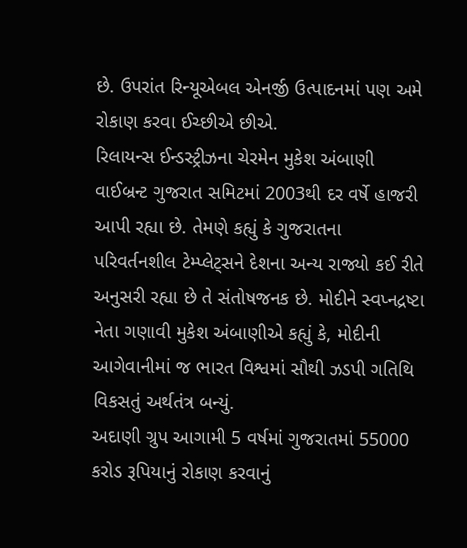છે. ઉપરાંત રિન્યૂએબલ એનર્જી ઉત્પાદનમાં પણ અમે રોકાણ કરવા ઈચ્છીએ છીએ.
રિલાયન્સ ઈન્ડસ્ટ્રીઝના ચેરમેન મુકેશ અંબાણી વાઈબ્રન્ટ ગુજરાત સમિટમાં 2003થી દર વર્ષે હાજરી આપી રહ્યા છે. તેમણે કહ્યું કે ગુજરાતના પરિવર્તનશીલ ટેમ્પ્લેટ્સને દેશના અન્ય રાજ્યો કઈ રીતે અનુસરી રહ્યા છે તે સંતોષજનક છે. મોદીને સ્વપ્નદ્રષ્ટા નેતા ગણાવી મુકેશ અંબાણીએ કહ્યું કે, મોદીની આગેવાનીમાં જ ભારત વિશ્વમાં સૌથી ઝડપી ગતિથિ વિકસતું અર્થતંત્ર બન્યું.
અદાણી ગ્રુપ આગામી 5 વર્ષમાં ગુજરાતમાં 55000 કરોડ રૂપિયાનું રોકાણ કરવાનું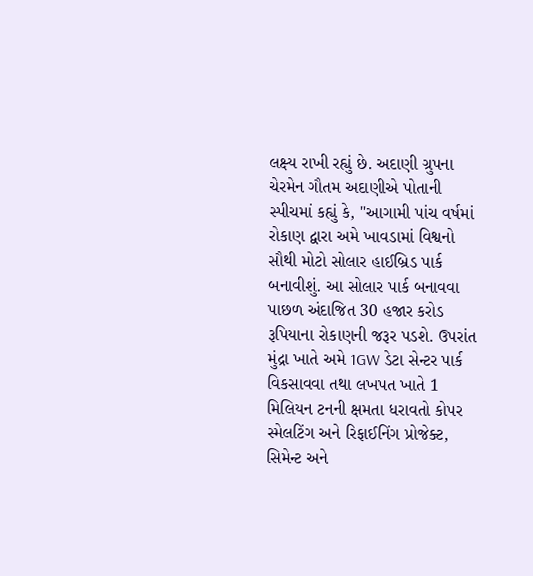લક્ષ્ય રાખી રહ્યું છે. અદાણી ગ્રુપના ચેરમેન ગૌતમ અદાણીએ પોતાની સ્પીચમાં કહ્યું કે, "આગામી પાંચ વર્ષમાં રોકાણ દ્વારા અમે ખાવડામાં વિશ્વનો સૌથી મોટો સોલાર હાઈબ્રિડ પાર્ક બનાવીશું. આ સોલાર પાર્ક બનાવવા પાછળ અંદાજિત 30 હજાર કરોડ રૂપિયાના રોકાણની જરૂર પડશે. ઉપરાંત મુંદ્રા ખાતે અમે 1GW ડેટા સેન્ટર પાર્ક વિકસાવવા તથા લખપત ખાતે 1 મિલિયન ટનની ક્ષમતા ધરાવતો કોપર સ્મેલટિંગ અને રિફાઈનિંગ પ્રોજેક્ટ, સિમેન્ટ અને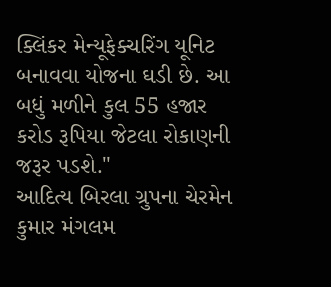ક્લિંકર મેન્યૂફેક્ચરિંગ યૂનિટ બનાવવા યોજના ઘડી છે. આ બધું મળીને કુલ 55 હજાર કરોડ રૂપિયા જેટલા રોકાણની જરૂર પડશે."
આદિત્ય બિરલા ગ્રુપના ચેરમેન કુમાર મંગલમ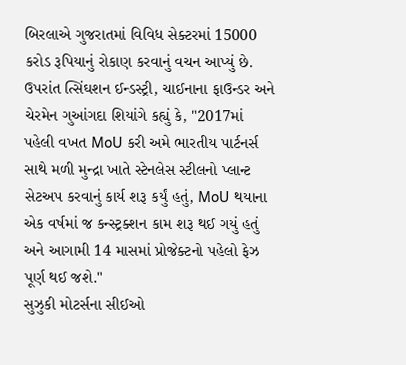બિરલાએ ગુજરાતમાં વિવિધ સેક્ટરમાં 15000 કરોડ રૂપિયાનું રોકાણ કરવાનું વચન આપ્યું છે. ઉપરાંત ત્સિંઘશન ઈન્ડસ્ટ્રી, ચાઈનાના ફાઉન્ડર અને ચેરમેન ગુઆંગદા શિયાંગે કહ્યું કે, "2017માં પહેલી વખત MoU કરી અમે ભારતીય પાર્ટનર્સ સાથે મળી મુન્દ્રા ખાતે સ્ટેનલેસ સ્ટીલનો પ્લાન્ટ સેટઅપ કરવાનું કાર્ય શરૂ કર્યું હતું, MoU થયાના એક વર્ષમાં જ કન્સ્ટ્રક્શન કામ શરૂ થઈ ગયું હતું અને આગામી 14 માસમાં પ્રોજેક્ટનો પહેલો ફેઝ પૂર્ણ થઈ જશે."
સુઝુકી મોટર્સના સીઈઓ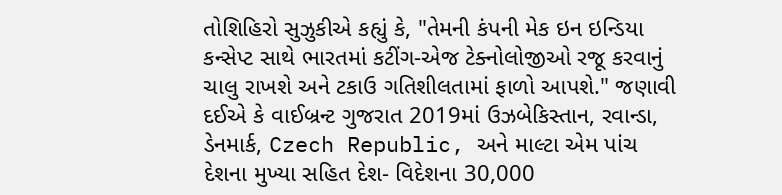તોશિહિરો સુઝુકીએ કહ્યું કે, "તેમની કંપની મેક ઇન ઇન્ડિયા કન્સેપ્ટ સાથે ભારતમાં કટીંગ-એજ ટેક્નોલોજીઓ રજૂ કરવાનું ચાલુ રાખશે અને ટકાઉ ગતિશીલતામાં ફાળો આપશે." જણાવી દઈએ કે વાઈબ્રન્ટ ગુજરાત 2019માં ઉઝબેકિસ્તાન, રવાન્ડા, ડેનમાર્ક, Czech Republic, અને માલ્ટા એમ પાંચ દેશના મુખ્યા સહિત દેશ- વિદેશના 30,000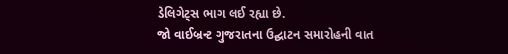ડેલિગેટ્સ ભાગ લઈ રહ્યા છે.
જો વાઈબ્રન્ટ ગુજરાતના ઉદ્ઘાટન સમારોહની વાત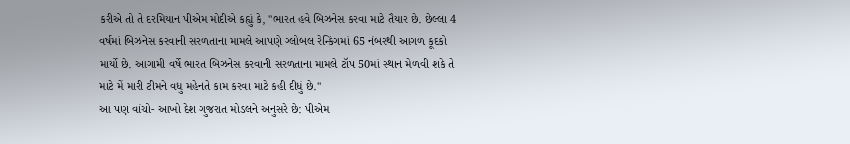કરીએ તો તે દરમિયાન પીએમ મોદીએ કહ્યું કે, "ભારત હવે બિઝનેસ કરવા માટે તૈયાર છે. છેલ્લા 4 વર્ષમાં બિઝનેસ કરવાની સરળતાના મામલે આપણે ગ્લોબલ રેન્કિંગમાં 65 નંબરથી આગળ કૂદકો માર્યો છે. આગામી વર્ષે ભારત બિઝનેસ કરવાની સરળતાના મામલે ટૉપ 50માં સ્થાન મેળવી શકે તે માટે મેં મારી ટીમને વધુ મહેનતે કામ કરવા માટે કહી દીધું છે."
આ પણ વાંચો- આખો દેશ ગુજરાત મોડલને અનુસરે છે: પીએમ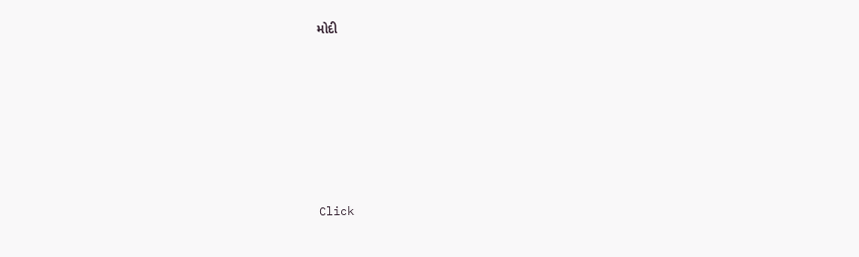મોદી












Click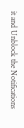it and Unblock the Notifications